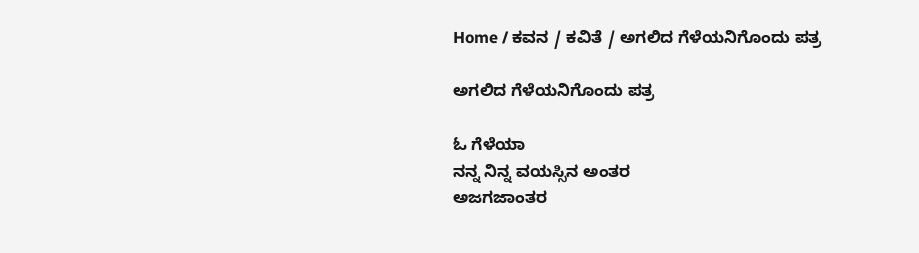Home / ಕವನ / ಕವಿತೆ / ಅಗಲಿದ ಗೆಳೆಯನಿಗೊಂದು ಪತ್ರ

ಅಗಲಿದ ಗೆಳೆಯನಿಗೊಂದು ಪತ್ರ

ಓ ಗೆಳೆಯಾ
ನನ್ನ ನಿನ್ನ ವಯಸ್ಸಿನ ಅಂತರ
ಅಜಗಜಾಂತರ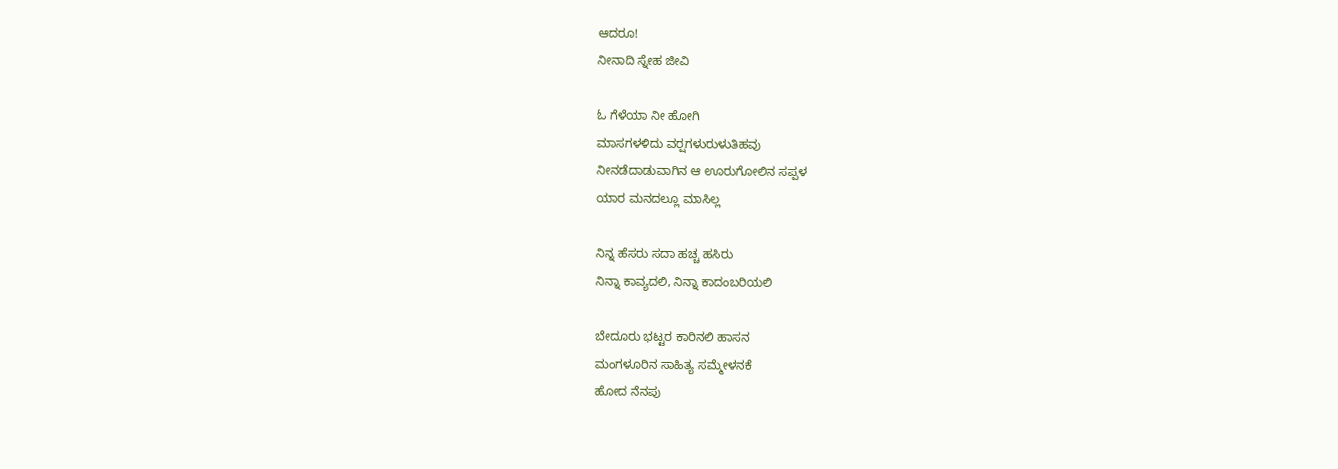ಆದರೂ!
ನೀನಾದಿ ಸ್ನೇಹ ಜೀವಿ

ಓ ಗೆಳೆಯಾ ನೀ ಹೋಗಿ
ಮಾಸಗಳಳಿದು ವರ್‍ಷಗಳುರುಳುತಿಹವು
ನೀನಡೆದಾಡುವಾಗಿನ ಆ ಊರುಗೋಲಿನ ಸಪ್ಪಳ
ಯಾರ ಮನದಲ್ಲೂ ಮಾಸಿಲ್ಲ

ನಿನ್ನ ಹೆಸರು ಸದಾ ಹಚ್ಚ ಹಸಿರು
ನಿನ್ನಾ ಕಾವ್ಯದಲಿ, ನಿನ್ನಾ ಕಾದಂಬರಿಯಲಿ

ಬೇದೂರು ಭಟ್ಟರ ಕಾರಿನಲಿ ಹಾಸನ
ಮಂಗಳೂರಿನ ಸಾಹಿತ್ಯ ಸಮ್ಮೇಳನಕೆ
ಹೋದ ನೆನಪು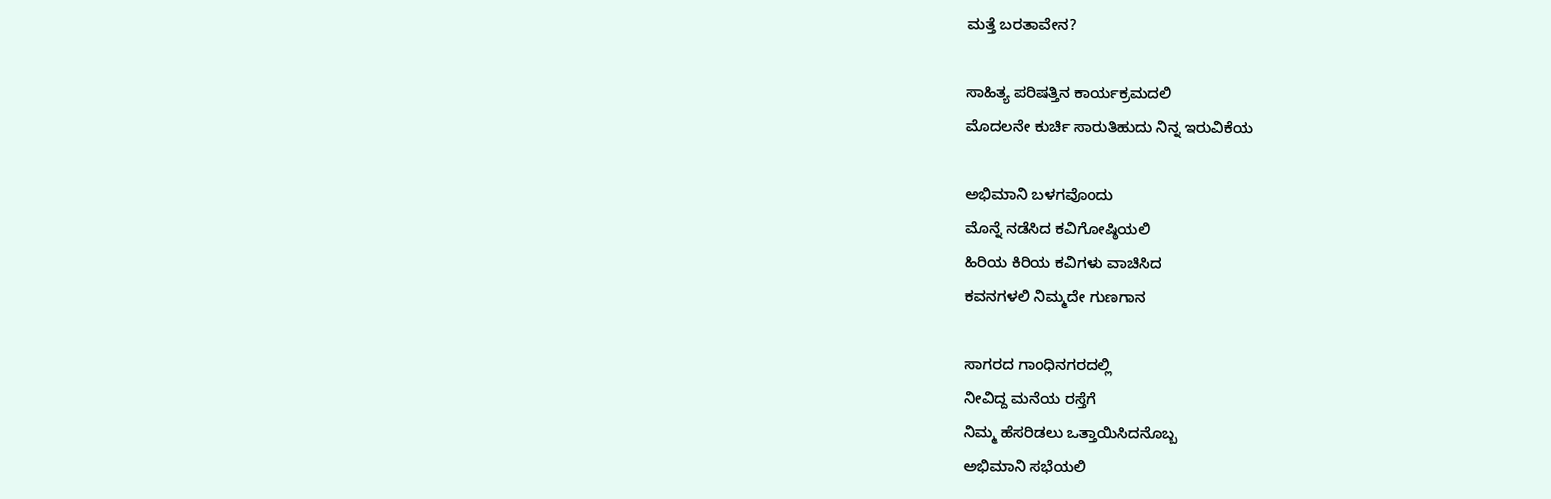ಮತ್ತೆ ಬರತಾವೇನ?

ಸಾಹಿತ್ಯ ಪರಿಷತ್ತಿನ ಕಾರ್ಯಕ್ರಮದಲಿ
ಮೊದಲನೇ ಕುರ್ಚಿ ಸಾರುತಿಹುದು ನಿನ್ನ ಇರುವಿಕೆಯ

ಅಭಿಮಾನಿ ಬಳಗವೊಂದು
ಮೊನ್ನೆ ನಡೆಸಿದ ಕವಿಗೋಷ್ಠಿಯಲಿ
ಹಿರಿಯ ಕಿರಿಯ ಕವಿಗಳು ವಾಚಿಸಿದ
ಕವನಗಳಲಿ ನಿಮ್ಮದೇ ಗುಣಗಾನ

ಸಾಗರದ ಗಾಂಧಿನಗರದಲ್ಲಿ
ನೀವಿದ್ದ ಮನೆಯ ರಸ್ತೆಗೆ
ನಿಮ್ಮ ಹೆಸರಿಡಲು ಒತ್ತಾಯಿಸಿದನೊಬ್ಬ
ಅಭಿಮಾನಿ ಸಭೆಯಲಿ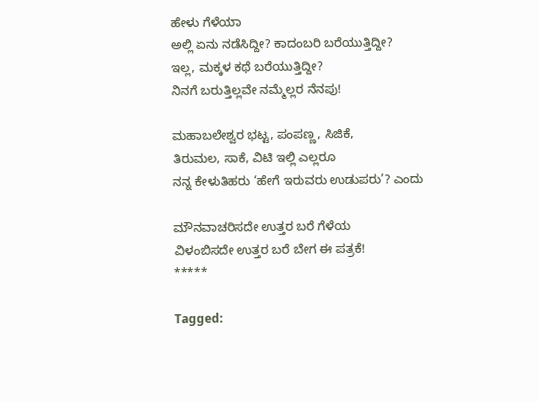ಹೇಳು ಗೆಳೆಯಾ
ಅಲ್ಲಿ ಏನು ನಡೆಸಿದ್ದೀ? ಕಾದಂಬರಿ ಬರೆಯುತ್ತಿದ್ದೀ?
ಇಲ್ಲ, ಮಕ್ಕಳ ಕಥೆ ಬರೆಯುತ್ತಿದ್ದೀ?
ನಿನಗೆ ಬರುತ್ತಿಲ್ಲವೇ ನಮ್ಮೆಲ್ಲರ ನೆನಪು!

ಮಹಾಬಲೇಶ್ವರ ಭಟ್ಟ, ಪಂಪಣ್ಣ, ಸಿಜಿಕೆ,
ತಿರುಮಲ, ಸಾಕೆ, ವಿಟಿ ಇಲ್ಲಿ ಎಲ್ಲರೂ
ನನ್ನ ಕೇಳುತಿಹರು ‘ಹೇಗೆ ಇರುವರು ಉಡುಪರು’? ಎಂದು

ಮೌನವಾಚರಿಸದೇ ಉತ್ತರ ಬರೆ ಗೆಳೆಯ
ವಿಳಂಬಿಸದೇ ಉತ್ತರ ಬರೆ ಬೇಗ ಈ ಪತ್ರಕೆ!
*****

Tagged: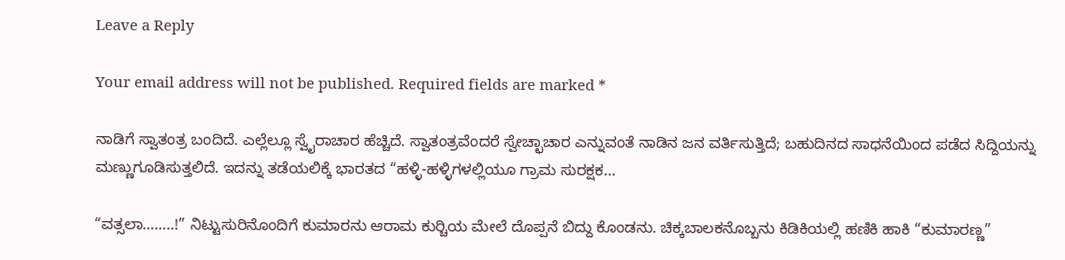Leave a Reply

Your email address will not be published. Required fields are marked *

ನಾಡಿಗೆ ಸ್ವಾತಂತ್ರ ಬಂದಿದೆ. ಎಲ್ಲೆಲ್ಲೂ ಸ್ವೈರಾಚಾರ ಹೆಚ್ಚಿದೆ. ಸ್ವಾತಂತ್ರವೆಂದರೆ ಸ್ವೇಚ್ಛಾಚಾರ ಎನ್ನುವಂತೆ ನಾಡಿನ ಜನ ವರ್ತಿಸುತ್ತಿದೆ; ಬಹುದಿನದ ಸಾಧನೆಯಿಂದ ಪಡೆದ ಸಿದ್ದಿಯನ್ನು ಮಣ್ಣುಗೂಡಿಸುತ್ತಲಿದೆ. ಇದನ್ನು ತಡೆಯಲಿಕ್ಕೆ ಭಾರತದ “ಹಳ್ಳಿ-ಹಳ್ಳಿಗಳಲ್ಲಿಯೂ ಗ್ರಾಮ ಸುರಕ್ಷಕ...

“ವತ್ಸಲಾ……..!” ನಿಟ್ಟುಸುರಿನೊಂದಿಗೆ ಕುಮಾರನು ಆರಾಮ ಕುರ್‍ಚಿಯ ಮೇಲೆ ದೊಪ್ಪನೆ ಬಿದ್ದು ಕೊಂಡನು. ಚಿಕ್ಕಬಾಲಕನೊಬ್ಬನು ಕಿಡಿಕಿಯಲ್ಲಿ ಹಣಿಕಿ ಹಾಕಿ “ಕುಮಾರಣ್ಣ”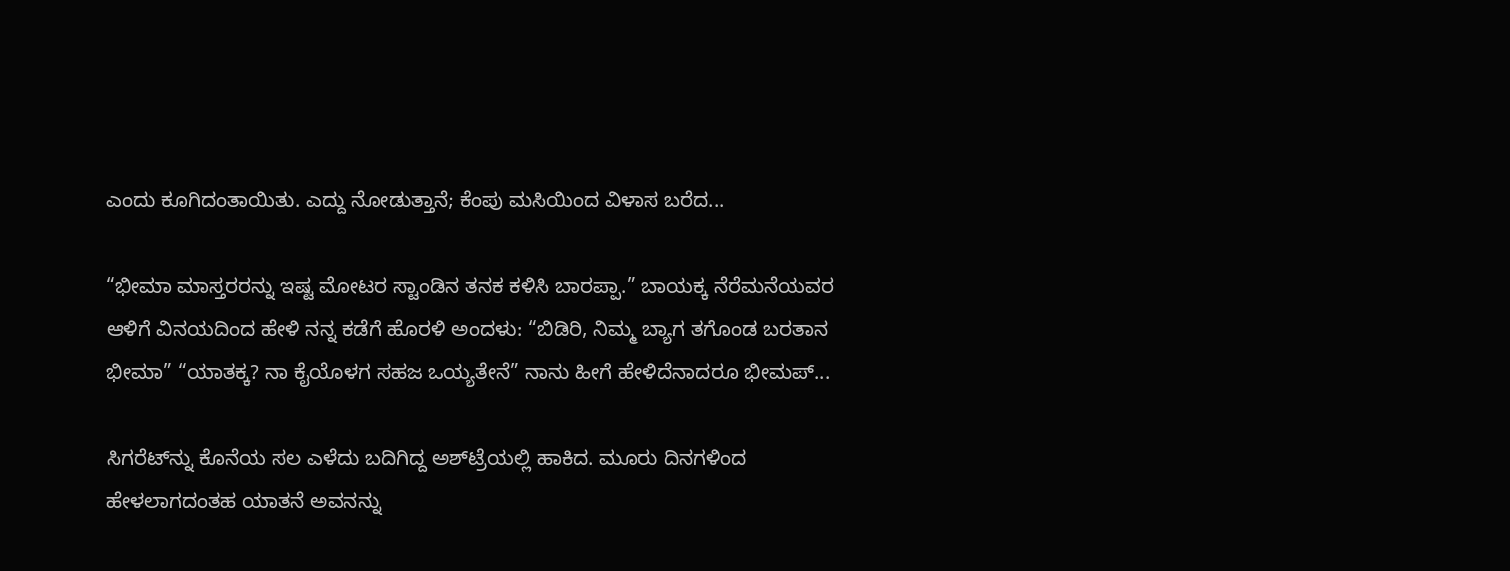ಎಂದು ಕೂಗಿದಂತಾಯಿತು. ಎದ್ದು ನೋಡುತ್ತಾನೆ; ಕೆಂಪು ಮಸಿಯಿಂದ ವಿಳಾಸ ಬರೆದ...

“ಭೀಮಾ ಮಾಸ್ತರರನ್ನು ಇಷ್ಟ ಮೋಟರ ಸ್ಟಾಂಡಿನ ತನಕ ಕಳಿಸಿ ಬಾರಪ್ಪಾ.” ಬಾಯಕ್ಕ ನೆರೆಮನೆಯವರ ಆಳಿಗೆ ವಿನಯದಿಂದ ಹೇಳಿ ನನ್ನ ಕಡೆಗೆ ಹೊರಳಿ ಅಂದಳು: “ಬಿಡಿರಿ, ನಿಮ್ಮ ಬ್ಯಾಗ ತಗೊಂಡ ಬರತಾನ ಭೀಮಾ” “ಯಾತಕ್ಕ? ನಾ ಕೈಯೊಳಗ ಸಹಜ ಒಯ್ಯತೇನೆ” ನಾನು ಹೀಗೆ ಹೇಳಿದೆನಾದರೂ ಭೀಮಪ್...

ಸಿಗರೆಟ್‌ನ್ನು ಕೊನೆಯ ಸಲ ಎಳೆದು ಬದಿಗಿದ್ದ ಅಶ್‌ಟ್ರೆಯಲ್ಲಿ ಹಾಕಿದ. ಮೂರು ದಿನಗಳಿಂದ ಹೇಳಲಾಗದಂತಹ ಯಾತನೆ ಅವನನ್ನು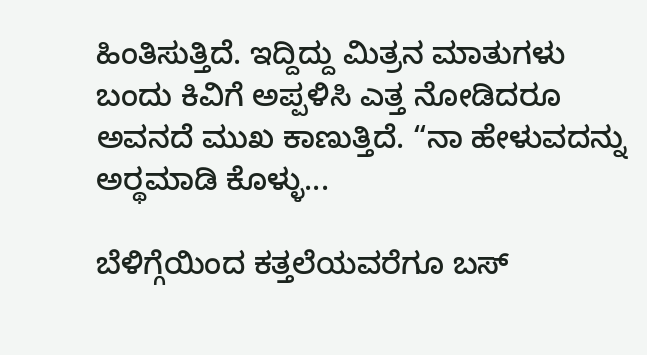ಹಿಂತಿಸುತ್ತಿದೆ. ಇದ್ದಿದ್ದು ಮಿತ್ರನ ಮಾತುಗಳು ಬಂದು ಕಿವಿಗೆ ಅಪ್ಪಳಿಸಿ ಎತ್ತ ನೋಡಿದರೂ ಅವನದೆ ಮುಖ ಕಾಣುತ್ತಿದೆ. “ನಾ ಹೇಳುವದನ್ನು ಅರ್‍ಥಮಾಡಿ ಕೊಳ್ಳು...

ಬೆಳಿಗ್ಗೆಯಿಂದ ಕತ್ತಲೆಯವರೆಗೂ ಬಸ್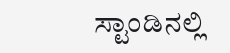ಸ್ಟಾಂಡಿನಲ್ಲಿ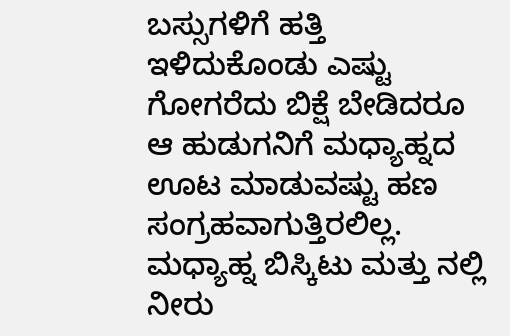ಬಸ್ಸುಗಳಿಗೆ ಹತ್ತಿ ಇಳಿದುಕೊಂಡು ಎಷ್ಟು ಗೋಗರೆದು ಬಿಕ್ಷೆ ಬೇಡಿದರೂ ಆ ಹುಡುಗನಿಗೆ ಮಧ್ಯಾಹ್ನದ ಊಟ ಮಾಡುವಷ್ಟು ಹಣ ಸಂಗ್ರಹವಾಗುತ್ತಿರಲಿಲ್ಲ. ಮಧ್ಯಾಹ್ನ ಬಿಸ್ಕಿಟು ಮತ್ತು ನಲ್ಲಿ ನೀರು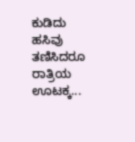ಕುಡಿದು ಹಸಿವು ತಣಿಸಿದರೂ ರಾತ್ರಿಯ ಊಟಕ್ಕ...